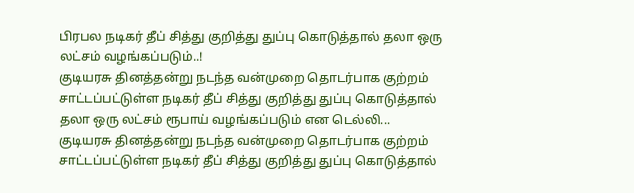பிரபல நடிகர் தீப் சித்து குறித்து துப்பு கொடுத்தால் தலா ஒரு லட்சம் வழங்கப்படும்..!
குடியரசு தினத்தன்று நடந்த வன்முறை தொடர்பாக குற்றம் சாட்டப்பட்டுள்ள நடிகர் தீப் சித்து குறித்து துப்பு கொடுத்தால் தலா ஒரு லட்சம் ரூபாய் வழங்கப்படும் என டெல்லி...
குடியரசு தினத்தன்று நடந்த வன்முறை தொடர்பாக குற்றம் சாட்டப்பட்டுள்ள நடிகர் தீப் சித்து குறித்து துப்பு கொடுத்தால்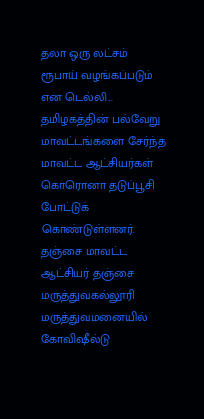தலா ஒரு லட்சம் ரூபாய் வழங்கப்படும் என டெல்லி...
தமிழகத்தின் பல்வேறு மாவட்டங்களை சேர்ந்த மாவட்ட ஆட்சியர்கள் கொரொனா தடுப்பூசி போட்டுக் கொண்டுள்ளனர். தஞ்சை மாவட்ட ஆட்சியர் தஞ்சை மருத்துவகல்லூரி மருத்துவமனையில் கோவிஷீல்டு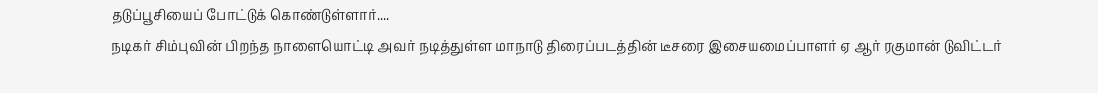தடுப்பூசியைப் போட்டுக் கொண்டுள்ளார்....
நடிகர் சிம்புவின் பிறந்த நாளையொட்டி அவர் நடித்துள்ள மாநாடு திரைப்படத்தின் டீசரை இசையமைப்பாளர் ஏ ஆர் ரகுமான் டுவிட்டர்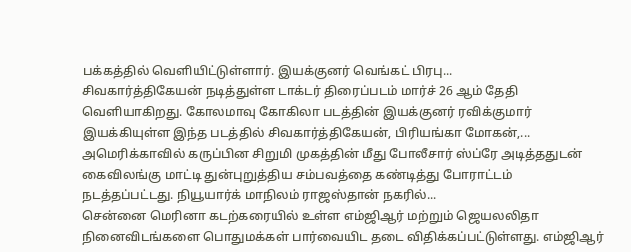பக்கத்தில் வெளியிட்டுள்ளார். இயக்குனர் வெங்கட் பிரபு...
சிவகார்த்திகேயன் நடித்துள்ள டாக்டர் திரைப்படம் மார்ச் 26 ஆம் தேதி வெளியாகிறது. கோலமாவு கோகிலா படத்தின் இயக்குனர் ரவிக்குமார் இயக்கியுள்ள இந்த படத்தில் சிவகார்த்திகேயன், பிரியங்கா மோகன்,...
அமெரிக்காவில் கருப்பின சிறுமி முகத்தின் மீது போலீசார் ஸ்ப்ரே அடித்ததுடன் கைவிலங்கு மாட்டி துன்புறுத்திய சம்பவத்தை கண்டித்து போராட்டம் நடத்தப்பட்டது. நியூயார்க் மாநிலம் ராஜஸ்தான் நகரில்...
சென்னை மெரினா கடற்கரையில் உள்ள எம்ஜிஆர் மற்றும் ஜெயலலிதா நினைவிடங்களை பொதுமக்கள் பார்வையிட தடை விதிக்கப்பட்டுள்ளது. எம்ஜிஆர்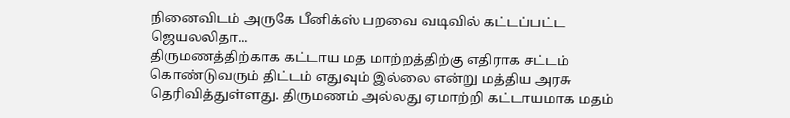நினைவிடம் அருகே பீனிக்ஸ் பறவை வடிவில் கட்டப்பட்ட ஜெயலலிதா...
திருமணத்திற்காக கட்டாய மத மாற்றத்திற்கு எதிராக சட்டம் கொண்டுவரும் திட்டம் எதுவும் இல்லை என்று மத்திய அரசு தெரிவித்துள்ளது. திருமணம் அல்லது ஏமாற்றி கட்டாயமாக மதம்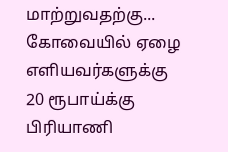மாற்றுவதற்கு...
கோவையில் ஏழை எளியவர்களுக்கு 20 ரூபாய்க்கு பிரியாணி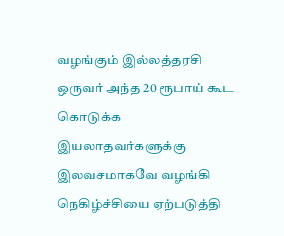வழங்கும் இல்லத்தரசி ஒருவர் அந்த 20 ரூபாய் கூட கொடுக்க இயலாதவர்களுக்கு இலவசமாகவே வழங்கி நெகிழ்ச்சியை ஏற்படுத்தி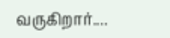வருகிறார்....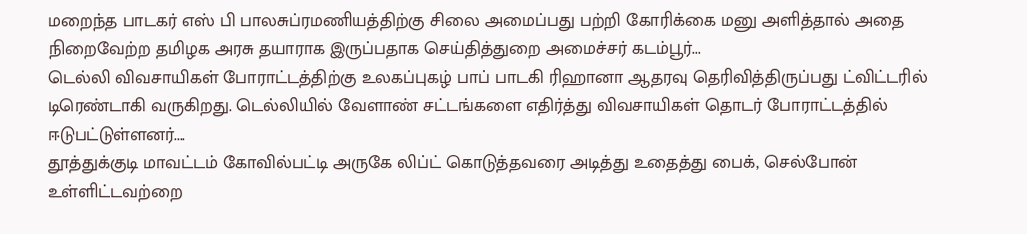மறைந்த பாடகர் எஸ் பி பாலசுப்ரமணியத்திற்கு சிலை அமைப்பது பற்றி கோரிக்கை மனு அளித்தால் அதை நிறைவேற்ற தமிழக அரசு தயாராக இருப்பதாக செய்தித்துறை அமைச்சர் கடம்பூர்...
டெல்லி விவசாயிகள் போராட்டத்திற்கு உலகப்புகழ் பாப் பாடகி ரிஹானா ஆதரவு தெரிவித்திருப்பது ட்விட்டரில் டிரெண்டாகி வருகிறது. டெல்லியில் வேளாண் சட்டங்களை எதிர்த்து விவசாயிகள் தொடர் போராட்டத்தில் ஈடுபட்டுள்ளனர்....
தூத்துக்குடி மாவட்டம் கோவில்பட்டி அருகே லிப்ட் கொடுத்தவரை அடித்து உதைத்து பைக், செல்போன் உள்ளிட்டவற்றை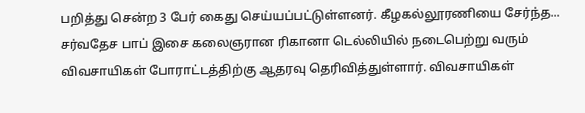பறித்து சென்ற 3 பேர் கைது செய்யப்பட்டுள்ளனர். கீழகல்லூரணியை சேர்ந்த...
சர்வதேச பாப் இசை கலைஞரான ரிகானா டெல்லியில் நடைபெற்று வரும் விவசாயிகள் போராட்டத்திற்கு ஆதரவு தெரிவித்துள்ளார். விவசாயிகள்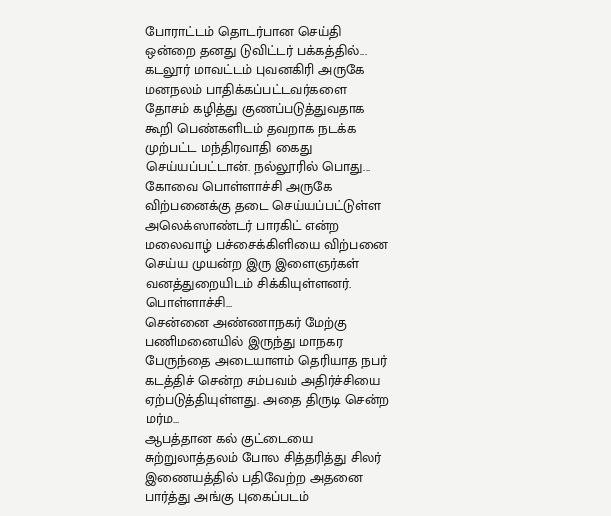போராட்டம் தொடர்பான செய்தி ஒன்றை தனது டுவிட்டர் பக்கத்தில்...
கடலூர் மாவட்டம் புவனகிரி அருகே மனநலம் பாதிக்கப்பட்டவர்களை தோசம் கழித்து குணப்படுத்துவதாக கூறி பெண்களிடம் தவறாக நடக்க முற்பட்ட மந்திரவாதி கைது செய்யப்பட்டான். நல்லூரில் பொது...
கோவை பொள்ளாச்சி அருகே விற்பனைக்கு தடை செய்யப்பட்டுள்ள அலெக்ஸாண்டர் பாரகிட் என்ற மலைவாழ் பச்சைக்கிளியை விற்பனை செய்ய முயன்ற இரு இளைஞர்கள் வனத்துறையிடம் சிக்கியுள்ளனர். பொள்ளாச்சி...
சென்னை அண்ணாநகர் மேற்கு பணிமனையில் இருந்து மாநகர பேருந்தை அடையாளம் தெரியாத நபர் கடத்திச் சென்ற சம்பவம் அதிர்ச்சியை ஏற்படுத்தியுள்ளது. அதை திருடி சென்ற மர்ம...
ஆபத்தான கல் குட்டையை சுற்றுலாத்தலம் போல சித்தரித்து சிலர் இணையத்தில் பதிவேற்ற அதனை பார்த்து அங்கு புகைப்படம்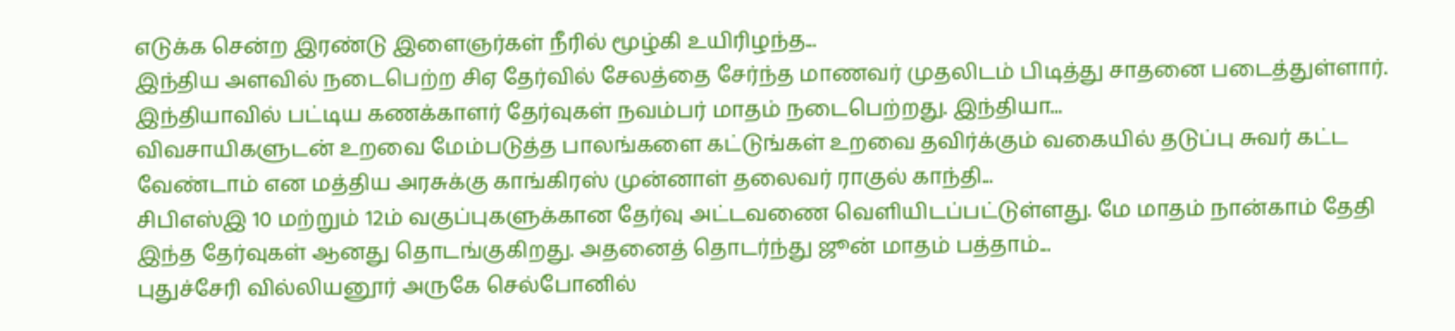எடுக்க சென்ற இரண்டு இளைஞர்கள் நீரில் மூழ்கி உயிரிழந்த...
இந்திய அளவில் நடைபெற்ற சிஏ தேர்வில் சேலத்தை சேர்ந்த மாணவர் முதலிடம் பிடித்து சாதனை படைத்துள்ளார். இந்தியாவில் பட்டிய கணக்காளர் தேர்வுகள் நவம்பர் மாதம் நடைபெற்றது. இந்தியா...
விவசாயிகளுடன் உறவை மேம்படுத்த பாலங்களை கட்டுங்கள் உறவை தவிர்க்கும் வகையில் தடுப்பு சுவர் கட்ட வேண்டாம் என மத்திய அரசுக்கு காங்கிரஸ் முன்னாள் தலைவர் ராகுல் காந்தி...
சிபிஎஸ்இ 10 மற்றும் 12ம் வகுப்புகளுக்கான தேர்வு அட்டவணை வெளியிடப்பட்டுள்ளது. மே மாதம் நான்காம் தேதி இந்த தேர்வுகள் ஆனது தொடங்குகிறது. அதனைத் தொடர்ந்து ஜூன் மாதம் பத்தாம்...
புதுச்சேரி வில்லியனூர் அருகே செல்போனில்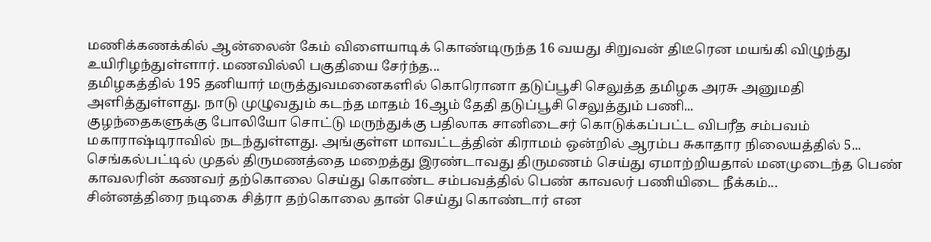மணிக்கணக்கில் ஆன்லைன் கேம் விளையாடிக் கொண்டிருந்த 16 வயது சிறுவன் திடீரென மயங்கி விழுந்து உயிரிழந்துள்ளார். மணவில்லி பகுதியை சேர்ந்த...
தமிழகத்தில் 195 தனியார் மருத்துவமனைகளில் கொரொனா தடுப்பூசி செலுத்த தமிழக அரசு அனுமதி அளித்துள்ளது. நாடு முழுவதும் கடந்த மாதம் 16ஆம் தேதி தடுப்பூசி செலுத்தும் பணி...
குழந்தைகளுக்கு போலியோ சொட்டு மருந்துக்கு பதிலாக சானிடைசர் கொடுக்கப்பட்ட விபரீத சம்பவம் மகாராஷ்டிராவில் நடந்துள்ளது. அங்குள்ள மாவட்டத்தின் கிராமம் ஒன்றில் ஆரம்ப சுகாதார நிலையத்தில் 5...
செங்கல்பட்டில் முதல் திருமணத்தை மறைத்து இரண்டாவது திருமணம் செய்து ஏமாற்றியதால் மனமுடைந்த பெண் காவலரின் கணவர் தற்கொலை செய்து கொண்ட சம்பவத்தில் பெண் காவலர் பணியிடை நீக்கம்...
சின்னத்திரை நடிகை சித்ரா தற்கொலை தான் செய்து கொண்டார் என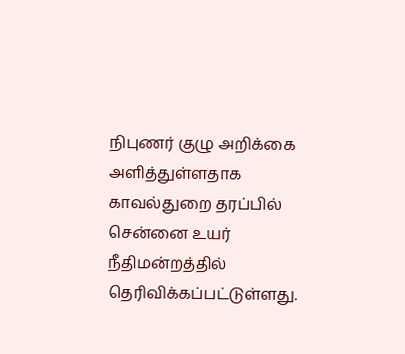நிபுணர் குழு அறிக்கை அளித்துள்ளதாக காவல்துறை தரப்பில் சென்னை உயர் நீதிமன்றத்தில் தெரிவிக்கப்பட்டுள்ளது.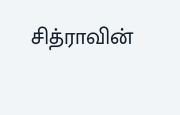சித்ராவின்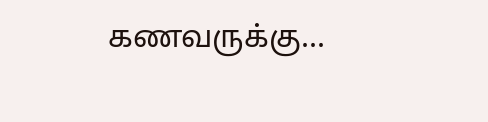கணவருக்கு...